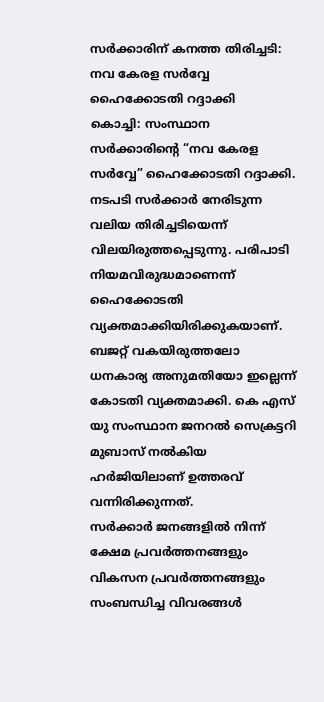സർക്കാരിന് കനത്ത തിരിച്ചടി: നവ കേരള സർവ്വേ ഹൈക്കോടതി റദ്ദാക്കി
കൊച്ചി: സംസ്ഥാന സർക്കാരിന്റെ “നവ കേരള സർവ്വേ” ഹൈക്കോടതി റദ്ദാക്കി. നടപടി സർക്കാർ നേരിടുന്ന വലിയ തിരിച്ചടിയെന്ന് വിലയിരുത്തപ്പെടുന്നു. പരിപാടി നിയമവിരുദ്ധമാണെന്ന് ഹൈക്കോടതി വ്യക്തമാക്കിയിരിക്കുകയാണ്. ബജറ്റ് വകയിരുത്തലോ ധനകാര്യ അനുമതിയോ ഇല്ലെന്ന് കോടതി വ്യക്തമാക്കി. കെ എസ് യു സംസ്ഥാന ജനറൽ സെക്രട്ടറി മുബാസ് നൽകിയ ഹർജിയിലാണ് ഉത്തരവ് വന്നിരിക്കുന്നത്.
സർക്കാർ ജനങ്ങളിൽ നിന്ന് ക്ഷേമ പ്രവർത്തനങ്ങളും വികസന പ്രവർത്തനങ്ങളും സംബന്ധിച്ച വിവരങ്ങൾ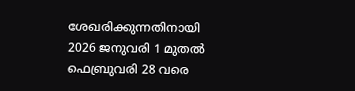ശേഖരിക്കുന്നതിനായി 2026 ജനുവരി 1 മുതൽ ഫെബ്രുവരി 28 വരെ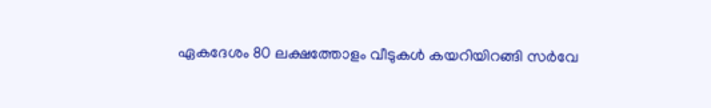ഏകദേശം 80 ലക്ഷത്തോളം വീടുകൾ കയറിയിറങ്ങി സർവേ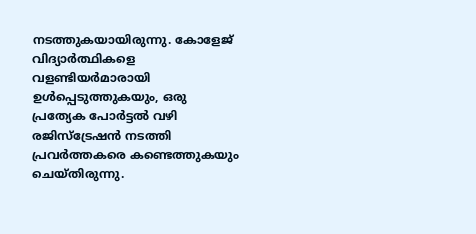നടത്തുകയായിരുന്നു. കോളേജ് വിദ്യാർത്ഥികളെ വളണ്ടിയർമാരായി ഉൾപ്പെടുത്തുകയും, ഒരു പ്രത്യേക പോർട്ടൽ വഴി രജിസ്ട്രേഷൻ നടത്തി പ്രവർത്തകരെ കണ്ടെത്തുകയും ചെയ്തിരുന്നു.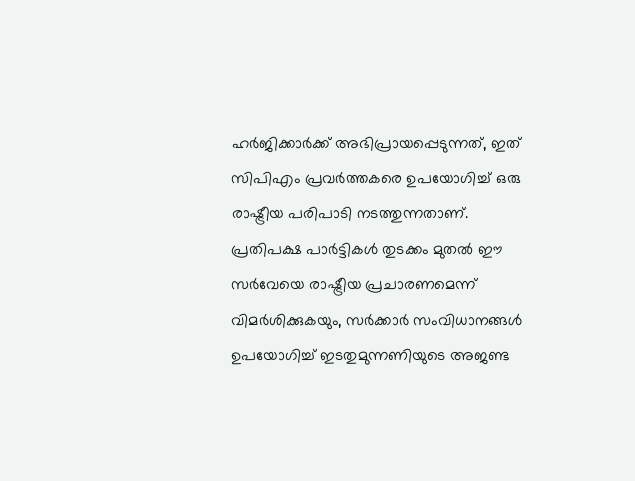ഹർജിക്കാർക്ക് അഭിപ്രായപ്പെടുന്നത്, ഇത് സിപിഎം പ്രവർത്തകരെ ഉപയോഗിച്ച് ഒരു രാഷ്ട്രീയ പരിപാടി നടത്തുന്നതാണ്.
പ്രതിപക്ഷ പാർട്ടികൾ തുടക്കം മുതൽ ഈ സർവേയെ രാഷ്ട്രീയ പ്രചാരണമെന്ന് വിമർശിക്കുകയും, സർക്കാർ സംവിധാനങ്ങൾ ഉപയോഗിച്ച് ഇടതുമുന്നണിയുടെ അജണ്ട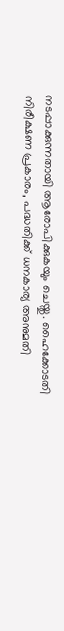നടപ്പാക്കുന്നതായി ആരോപിക്കുകയും ചെയ്തു. ഹൈക്കോടതി നിരീക്ഷണ പ്രകാരം, പദ്ധതിക്ക് ധനകാര്യ അനുമതി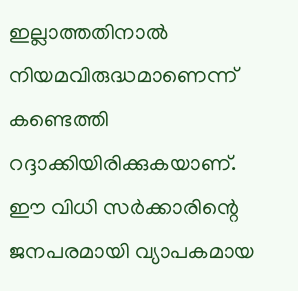ഇല്ലാത്തതിനാൽ നിയമവിരുദ്ധമാണെന്ന് കണ്ടെത്തി റദ്ദാക്കിയിരിക്കുകയാണ്.
ഈ വിധി സർക്കാരിന്റെ ജനപരമായി വ്യാപകമായ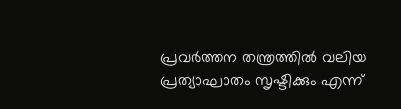പ്രവർത്തന തന്ത്രത്തിൽ വലിയ പ്രത്യാഘാതം സൃഷ്ടിക്കും എന്ന്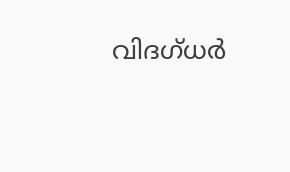വിദഗ്ധർ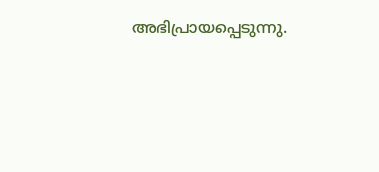അഭിപ്രായപ്പെടുന്നു.